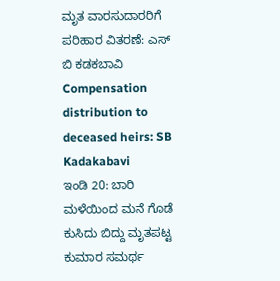ಮೃತ ವಾರಸುದಾರರಿಗೆ ಪರಿಹಾರ ವಿತರಣೆ: ಎಸ್ ಬಿ ಕಡಕಬಾವಿ
Compensation distribution to deceased heirs: SB Kadakabavi
ಇಂಡಿ 20: ಬಾರಿ ಮಳೆಯಿಂದ ಮನೆ ಗೊಡೆ ಕುಸಿದು ಬಿದ್ದು ಮೃತಪಟ್ಟ ಕುಮಾರ ಸಮರ್ಥ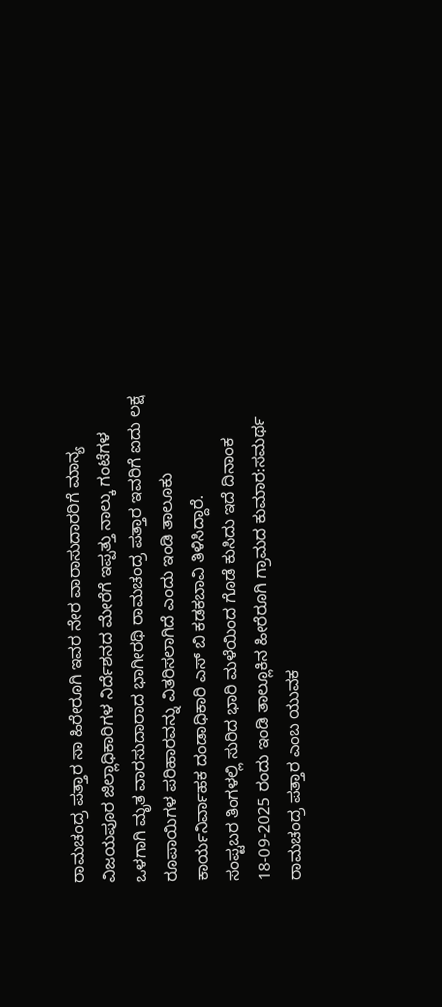ರಾಮಚಂದ್ರ ಪತ್ತಾರ ಸಾ ಹಿರೇರೂಗಿ ಇವರ ನೇರ ವಾರಾಸುದಾರರಿಗೆ ಮಾನ್ಯ ವಿಜಯಪೂರ ಜಿಲ್ಲಾಧಿಕಾರಿಗಳ ನಿರ್ದೆಶನದ ಮೇರೆಗೆ ಇಪ್ಪತ್ತು ನಾಲ್ಕು ಗಂಟೆಗಳ ಒಳಗಾಗಿ ಮೃತ ವಾರಸುದಾರಾದ ಭಾಗೀರಥಿ ರಾಮಚಂದ್ರ ಪತ್ತಾರ ಇವರಿಗೆ ಐದು ಲಕ್ಷ ರೂಪಾಯಿಗಳ ಪರಿಹಾರವನ್ನು ವಿತರಿಸಲಾಗಿದೆ ಎಂದು ಇಂಡಿ ತಾಲೂಕು ಕಾರ್ಯನಿರ್ವಾಹಕ ದಂಡಾಧಿಕಾರಿ ಎಸ್ ಬಿ ಕಡಕಬಾವಿ ತಿಳಿಸಿದ್ದಾರೆ.
ಸಂಪ್ಟಬರ ತಿಂಗಳಲ್ಲಿ ಸುರಿದ ಭಾರಿ ಮಳೆಯಿಂದ ಗೊಡೆ ಕುಸಿದು ಇದೆ ದಿನಾಂಕ 18-09-2025 ರಂದು ಇಂಡಿ ತಾಲ್ಲೂಕಿನ ಹೀರೆರೂಗಿ ಗ್ರಾಮದ ಕುಮಾರ:ಸಮರ್ಥ ರಾಮಚಂದ್ರ ಪತ್ತಾರ ಎಂಬ ಯುವಕ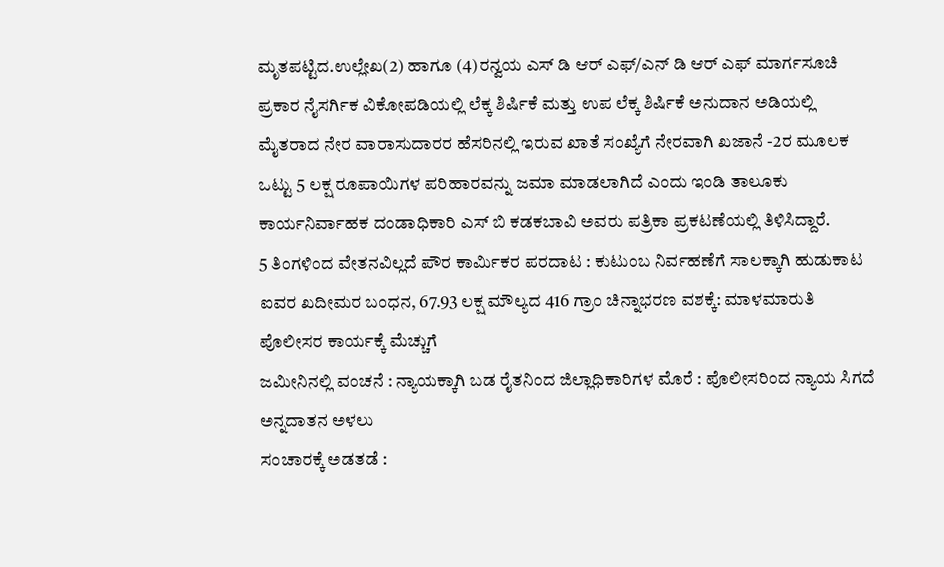ಮೃತಪಟ್ಟಿದ.ಉಲ್ಲೇಖ(2) ಹಾಗೂ (4)ರನ್ವಯ ಎಸ್ ಡಿ ಆರ್ ಎಫ್/ಎನ್ ಡಿ ಆರ್ ಎಫ್ ಮಾರ್ಗಸೂಚಿ ಪ್ರಕಾರ ನೈಸರ್ಗಿಕ ವಿಕೋಪಡಿಯಲ್ಲಿ ಲೆಕ್ಕ ಶಿರ್ಷಿಕೆ ಮತ್ತು ಉಪ ಲೆಕ್ಕ ಶಿರ್ಷಿಕೆ ಅನುದಾನ ಅಡಿಯಲ್ಲಿ ಮೈತರಾದ ನೇರ ವಾರಾಸುದಾರರ ಹೆಸರಿನಲ್ಲಿ ಇರುವ ಖಾತೆ ಸಂಖ್ಯೆಗೆ ನೇರವಾಗಿ ಖಜಾನೆ -2ರ ಮೂಲಕ ಒಟ್ಟು 5 ಲಕ್ಷ ರೂಪಾಯಿಗಳ ಪರಿಹಾರವನ್ನು ಜಮಾ ಮಾಡಲಾಗಿದೆ ಎಂದು ಇಂಡಿ ತಾಲೂಕು ಕಾರ್ಯನಿರ್ವಾಹಕ ದಂಡಾಧಿಕಾರಿ ಎಸ್ ಬಿ ಕಡಕಬಾವಿ ಅವರು ಪತ್ರಿಕಾ ಪ್ರಕಟಣೆಯಲ್ಲಿ ತಿಳಿಸಿದ್ದಾರೆ.
5 ತಿಂಗಳಿಂದ ವೇತನವಿಲ್ಲದೆ ಪೌರ ಕಾರ್ಮಿಕರ ಪರದಾಟ : ಕುಟುಂಬ ನಿರ್ವಹಣೆಗೆ ಸಾಲಕ್ಕಾಗಿ ಹುಡುಕಾಟ
ಐವರ ಖದೀಮರ ಬಂಧನ, 67.93 ಲಕ್ಷ ಮೌಲ್ಯದ 416 ಗ್ರಾಂ ಚಿನ್ನಾಭರಣ ವಶಕ್ಕೆ: ಮಾಳಮಾರುತಿ ಪೊಲೀಸರ ಕಾರ್ಯಕ್ಕೆ ಮೆಚ್ಚುಗೆ
ಜಮೀನಿನಲ್ಲಿ ವಂಚನೆ : ನ್ಯಾಯಕ್ಕಾಗಿ ಬಡ ರೈತನಿಂದ ಜಿಲ್ಲಾಧಿಕಾರಿಗಳ ಮೊರೆ : ಪೊಲೀಸರಿಂದ ನ್ಯಾಯ ಸಿಗದೆ ಅನ್ನದಾತನ ಅಳಲು
ಸಂಚಾರಕ್ಕೆ ಅಡತಡೆ :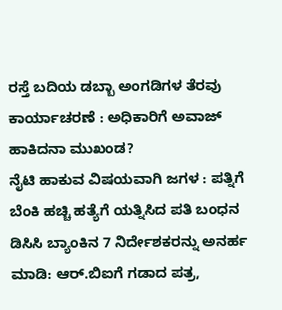ರಸ್ತೆ ಬದಿಯ ಡಬ್ಬಾ ಅಂಗಡಿಗಳ ತೆರವು ಕಾರ್ಯಾಚರಣೆ : ಅಧಿಕಾರಿಗೆ ಅವಾಜ್ ಹಾಕಿದನಾ ಮುಖಂಡ?
ನೈಟಿ ಹಾಕುವ ವಿಷಯವಾಗಿ ಜಗಳ : ಪತ್ನಿಗೆ ಬೆಂಕಿ ಹಚ್ಚಿ ಹತ್ಯೆಗೆ ಯತ್ನಿಸಿದ ಪತಿ ಬಂಧನ
ಡಿಸಿಸಿ ಬ್ಯಾಂಕಿನ 7 ನಿರ್ದೇಶಕರನ್ನು ಅನರ್ಹ ಮಾಡಿ: ಆರ್.ಬಿಐಗೆ ಗಡಾದ ಪತ್ರ,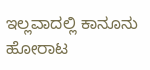ಇಲ್ಲವಾದಲ್ಲಿ ಕಾನೂನು ಹೋರಾಟ